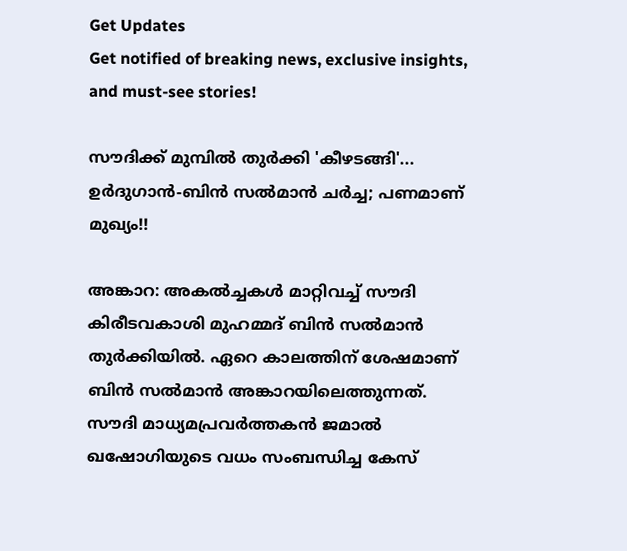Get Updates
Get notified of breaking news, exclusive insights, and must-see stories!

സൗദിക്ക് മുമ്പില്‍ തുര്‍ക്കി 'കീഴടങ്ങി'... ഉര്‍ദുഗാന്‍-ബിന്‍ സല്‍മാന്‍ ചര്‍ച്ച; പണമാണ് മുഖ്യം!!

അങ്കാറ: അകല്‍ച്ചകള്‍ മാറ്റിവച്ച് സൗദി കിരീടവകാശി മുഹമ്മദ് ബിന്‍ സല്‍മാന്‍ തുര്‍ക്കിയില്‍. ഏറെ കാലത്തിന് ശേഷമാണ് ബിന്‍ സല്‍മാന്‍ അങ്കാറയിലെത്തുന്നത്. സൗദി മാധ്യമപ്രവര്‍ത്തകന്‍ ജമാല്‍ ഖഷോഗിയുടെ വധം സംബന്ധിച്ച കേസ്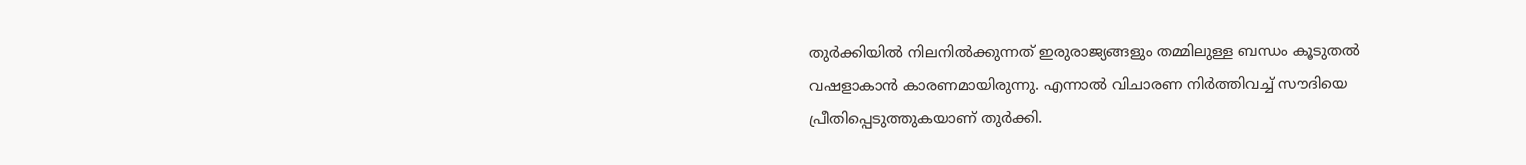തുര്‍ക്കിയില്‍ നിലനില്‍ക്കുന്നത് ഇരുരാജ്യങ്ങളും തമ്മിലുള്ള ബന്ധം കൂടുതല്‍ വഷളാകാന്‍ കാരണമായിരുന്നു. എന്നാല്‍ വിചാരണ നിര്‍ത്തിവച്ച് സൗദിയെ പ്രീതിപ്പെടുത്തുകയാണ് തുര്‍ക്കി.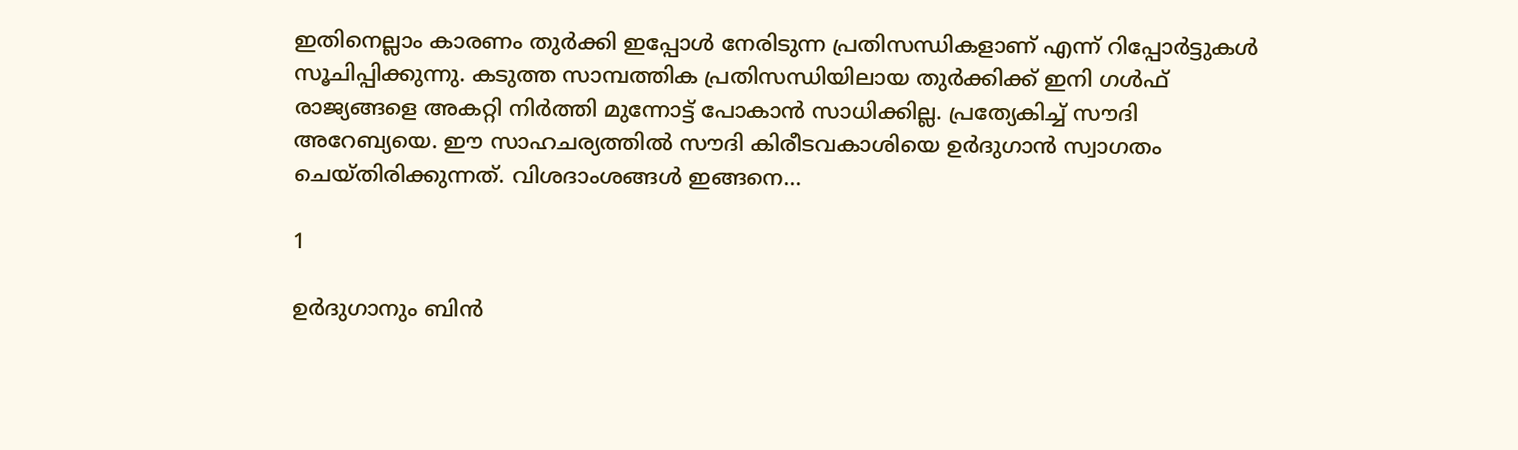ഇതിനെല്ലാം കാരണം തുര്‍ക്കി ഇപ്പോള്‍ നേരിടുന്ന പ്രതിസന്ധികളാണ് എന്ന് റിപ്പോര്‍ട്ടുകള്‍ സൂചിപ്പിക്കുന്നു. കടുത്ത സാമ്പത്തിക പ്രതിസന്ധിയിലായ തുര്‍ക്കിക്ക് ഇനി ഗള്‍ഫ് രാജ്യങ്ങളെ അകറ്റി നിര്‍ത്തി മുന്നോട്ട് പോകാന്‍ സാധിക്കില്ല. പ്രത്യേകിച്ച് സൗദി അറേബ്യയെ. ഈ സാഹചര്യത്തില്‍ സൗദി കിരീടവകാശിയെ ഉര്‍ദുഗാന്‍ സ്വാഗതം ചെയ്തിരിക്കുന്നത്. വിശദാംശങ്ങള്‍ ഇങ്ങനെ...

1

ഉര്‍ദുഗാനും ബിന്‍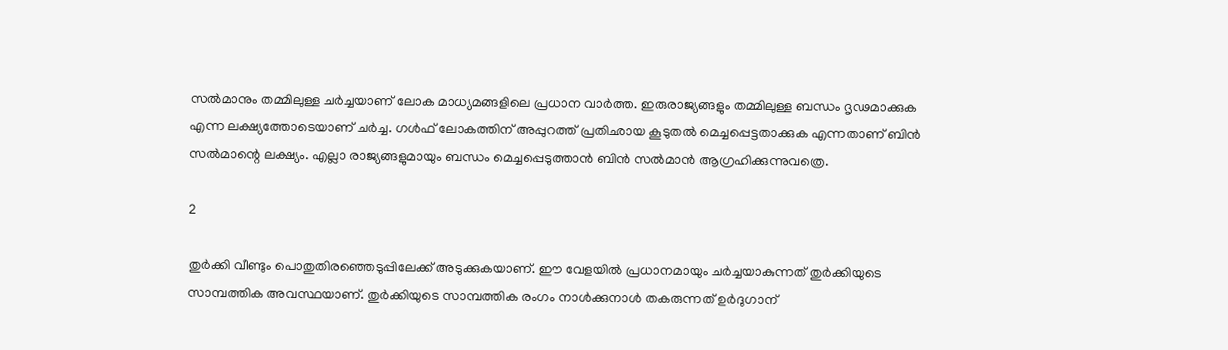സല്‍മാനും തമ്മിലുള്ള ചര്‍ച്ചയാണ് ലോക മാധ്യമങ്ങളിലെ പ്രധാന വാര്‍ത്ത. ഇരുരാജ്യങ്ങളും തമ്മിലുള്ള ബന്ധം ദൃഢമാക്കുക എന്ന ലക്ഷ്യത്തോടെയാണ് ചര്‍ച്ച. ഗള്‍ഫ് ലോകത്തിന് അപ്പുറത്ത് പ്രതിഛായ കൂടുതല്‍ മെച്ചപ്പെട്ടതാക്കുക എന്നതാണ് ബിന്‍ സല്‍മാന്റെ ലക്ഷ്യം. എല്ലാ രാജ്യങ്ങളുമായും ബന്ധം മെച്ചപ്പെടുത്താന്‍ ബിന്‍ സല്‍മാന്‍ ആഗ്രഹിക്കുന്നുവത്രെ.

2

തുര്‍ക്കി വീണ്ടും പൊതുതിരഞ്ഞെടുപ്പിലേക്ക് അടുക്കുകയാണ്. ഈ വേളയില്‍ പ്രധാനമായും ചര്‍ച്ചയാകുന്നത് തുര്‍ക്കിയുടെ സാമ്പത്തിക അവസ്ഥയാണ്. തുര്‍ക്കിയുടെ സാമ്പത്തിക രംഗം നാള്‍ക്കുനാള്‍ തകരുന്നത് ഉര്‍ദുഗാന്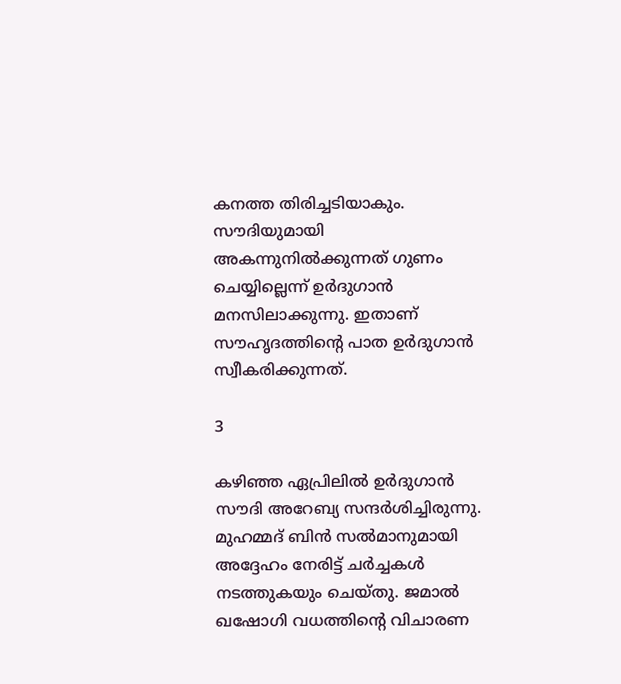കനത്ത തിരിച്ചടിയാകും. സൗദിയുമായി അകന്നുനില്‍ക്കുന്നത് ഗുണം ചെയ്യില്ലെന്ന് ഉര്‍ദുഗാന്‍ മനസിലാക്കുന്നു. ഇതാണ് സൗഹൃദത്തിന്റെ പാത ഉര്‍ദുഗാന്‍ സ്വീകരിക്കുന്നത്.

3

കഴിഞ്ഞ ഏപ്രിലില്‍ ഉര്‍ദുഗാന്‍ സൗദി അറേബ്യ സന്ദര്‍ശിച്ചിരുന്നു. മുഹമ്മദ് ബിന്‍ സല്‍മാനുമായി അദ്ദേഹം നേരിട്ട് ചര്‍ച്ചകള്‍ നടത്തുകയും ചെയ്തു. ജമാല്‍ ഖഷോഗി വധത്തിന്റെ വിചാരണ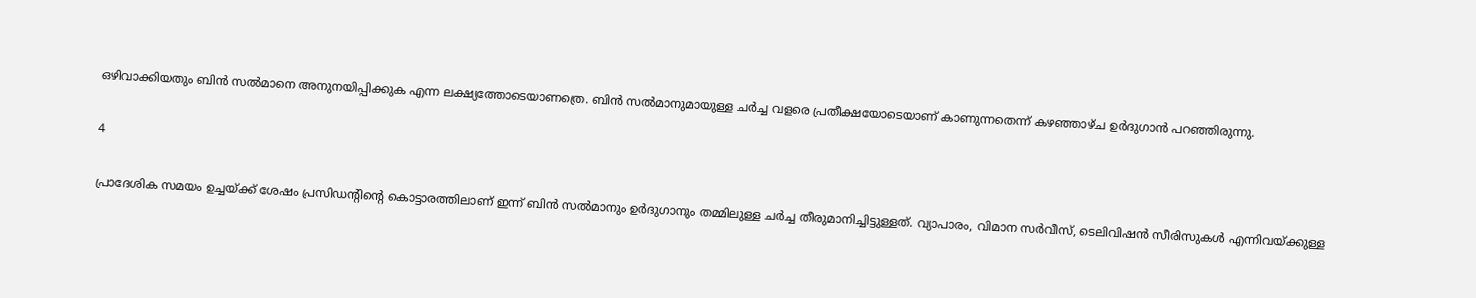ഒഴിവാക്കിയതും ബിന്‍ സല്‍മാനെ അനുനയിപ്പിക്കുക എന്ന ലക്ഷ്യത്തോടെയാണത്രെ. ബിന്‍ സല്‍മാനുമായുള്ള ചര്‍ച്ച വളരെ പ്രതീക്ഷയോടെയാണ് കാണുന്നതെന്ന് കഴഞ്ഞാഴ്ച ഉര്‍ദുഗാന്‍ പറഞ്ഞിരുന്നു.

4

പ്രാദേശിക സമയം ഉച്ചയ്ക്ക് ശേഷം പ്രസിഡന്റിന്റെ കൊട്ടാരത്തിലാണ് ഇന്ന് ബിന്‍ സല്‍മാനും ഉര്‍ദുഗാനും തമ്മിലുള്ള ചര്‍ച്ച തീരുമാനിച്ചിട്ടുള്ളത്. വ്യാപാരം, വിമാന സര്‍വീസ്, ടെലിവിഷന്‍ സീരിസുകള്‍ എന്നിവയ്ക്കുള്ള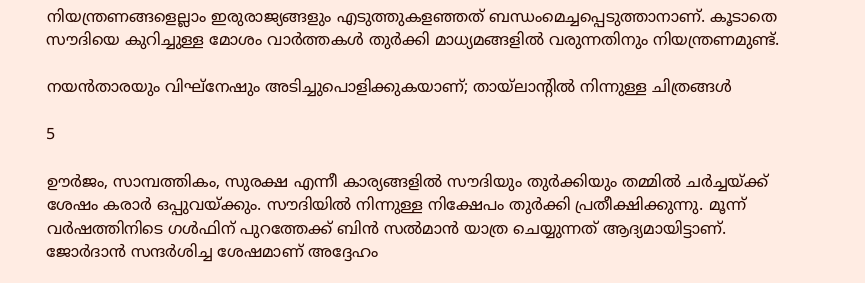നിയന്ത്രണങ്ങളെല്ലാം ഇരുരാജ്യങ്ങളും എടുത്തുകളഞ്ഞത് ബന്ധംമെച്ചപ്പെടുത്താനാണ്. കൂടാതെ സൗദിയെ കുറിച്ചുള്ള മോശം വാര്‍ത്തകള്‍ തുര്‍ക്കി മാധ്യമങ്ങളില്‍ വരുന്നതിനും നിയന്ത്രണമുണ്ട്.

നയന്‍താരയും വിഘ്‌നേഷും അടിച്ചുപൊളിക്കുകയാണ്; തായ്‌ലാന്റില്‍ നിന്നുള്ള ചിത്രങ്ങള്‍

5

ഊര്‍ജം, സാമ്പത്തികം, സുരക്ഷ എന്നീ കാര്യങ്ങളില്‍ സൗദിയും തുര്‍ക്കിയും തമ്മില്‍ ചര്‍ച്ചയ്ക്ക് ശേഷം കരാര്‍ ഒപ്പുവയ്ക്കും. സൗദിയില്‍ നിന്നുള്ള നിക്ഷേപം തുര്‍ക്കി പ്രതീക്ഷിക്കുന്നു. മൂന്ന് വര്‍ഷത്തിനിടെ ഗള്‍ഫിന് പുറത്തേക്ക് ബിന്‍ സല്‍മാന്‍ യാത്ര ചെയ്യുന്നത് ആദ്യമായിട്ടാണ്. ജോര്‍ദാന്‍ സന്ദര്‍ശിച്ച ശേഷമാണ് അദ്ദേഹം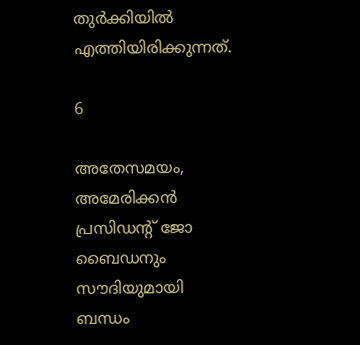തുര്‍ക്കിയില്‍ എത്തിയിരിക്കുന്നത്.

6

അതേസമയം, അമേരിക്കന്‍ പ്രസിഡന്റ് ജോ ബൈഡനും സൗദിയുമായി ബന്ധം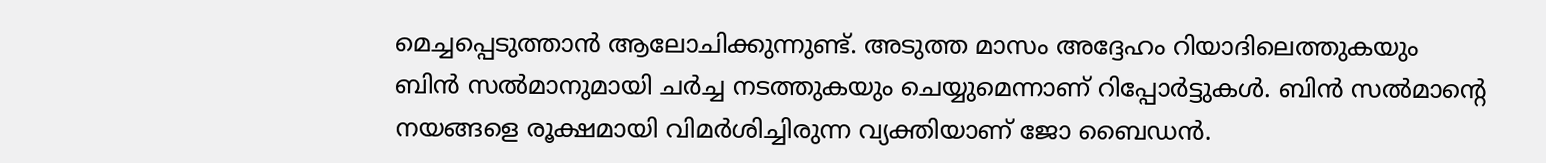മെച്ചപ്പെടുത്താന്‍ ആലോചിക്കുന്നുണ്ട്. അടുത്ത മാസം അദ്ദേഹം റിയാദിലെത്തുകയും ബിന്‍ സല്‍മാനുമായി ചര്‍ച്ച നടത്തുകയും ചെയ്യുമെന്നാണ് റിപ്പോര്‍ട്ടുകള്‍. ബിന്‍ സല്‍മാന്റെ നയങ്ങളെ രൂക്ഷമായി വിമര്‍ശിച്ചിരുന്ന വ്യക്തിയാണ് ജോ ബൈഡന്‍.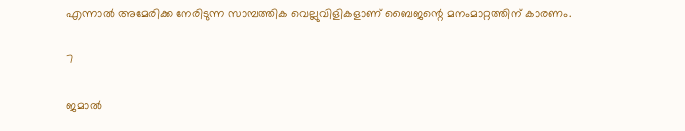എന്നാല്‍ അമേരിക്ക നേരിടുന്ന സാമ്പത്തിക വെല്ലുവിളികളാണ് ബൈജന്റെ മനംമാറ്റത്തിന് കാരണം.

7

ജമാല്‍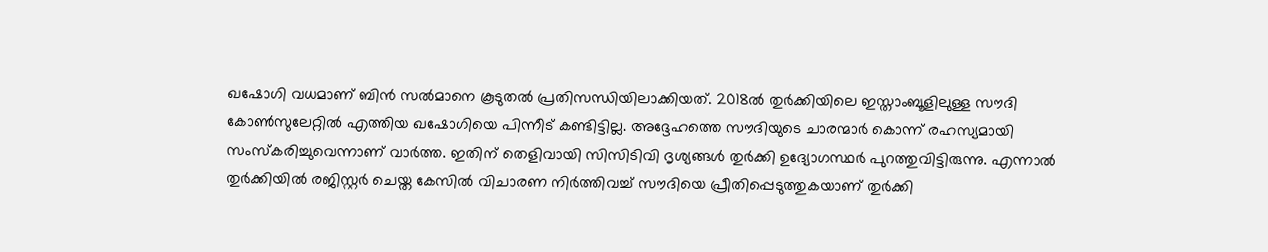ഖഷോഗി വധമാണ് ബിന്‍ സല്‍മാനെ കൂടുതല്‍ പ്രതിസന്ധിയിലാക്കിയത്. 2018ല്‍ തുര്‍ക്കിയിലെ ഇസ്താംബൂളിലുള്ള സൗദി കോണ്‍സുലേറ്റില്‍ എത്തിയ ഖഷോഗിയെ പിന്നീട് കണ്ടിട്ടില്ല. അദ്ദേഹത്തെ സൗദിയുടെ ചാരന്മാര്‍ കൊന്ന് രഹസ്യമായി സംസ്‌കരിച്ചുവെന്നാണ് വാര്‍ത്ത. ഇതിന് തെളിവായി സിസിടിവി ദൃശ്യങ്ങള്‍ തുര്‍ക്കി ഉദ്യോഗസ്ഥര്‍ പുറത്തുവിട്ടിരുന്നു. എന്നാല്‍ തുര്‍ക്കിയില്‍ രജിസ്റ്റര്‍ ചെയ്ത കേസില്‍ വിചാരണ നിര്‍ത്തിവച്ച് സൗദിയെ പ്രീതിപ്പെടുത്തുകയാണ് തുര്‍ക്കി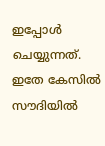ഇപ്പോള്‍ ചെയ്യുന്നത്. ഇതേ കേസില്‍ സൗദിയില്‍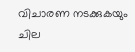വിചാരണ നടക്കുകയും ചില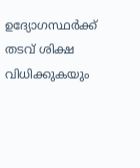ഉദ്യോഗസ്ഥര്‍ക്ക് തടവ് ശിക്ഷ വിധിക്കുകയും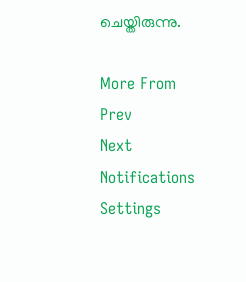ചെയ്തിരുന്നു.

More From
Prev
Next
Notifications
Settings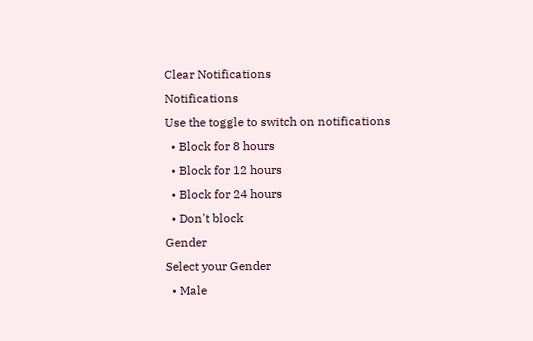Clear Notifications
Notifications
Use the toggle to switch on notifications
  • Block for 8 hours
  • Block for 12 hours
  • Block for 24 hours
  • Don't block
Gender
Select your Gender
  • Male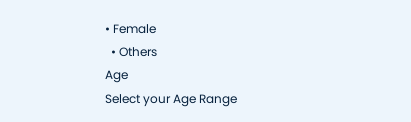• Female
  • Others
Age
Select your Age Range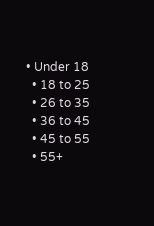• Under 18
  • 18 to 25
  • 26 to 35
  • 36 to 45
  • 45 to 55
  • 55+